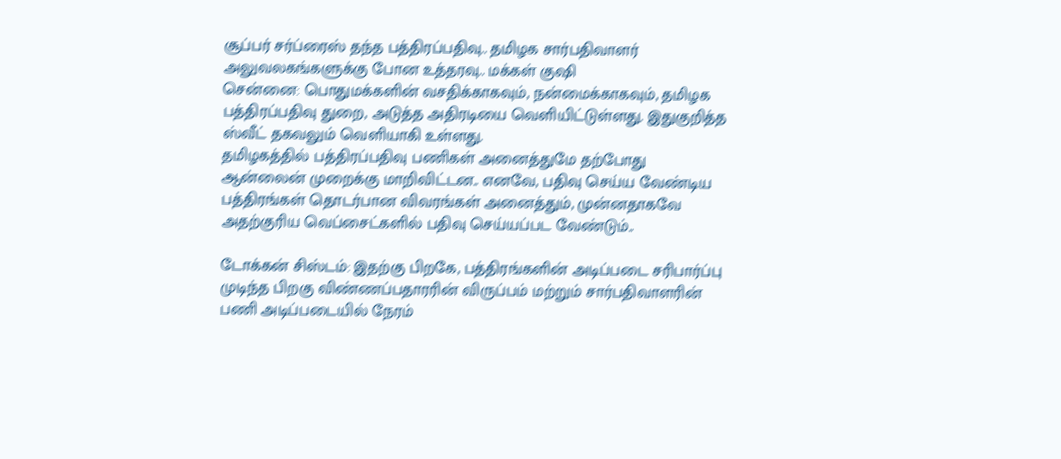சூப்பர் சர்ப்ரைஸ் தந்த பத்திரப்பதிவு.. தமிழக சார்பதிவாளர் அலுவலகங்களுக்கு போன உத்தரவு.. மக்கள் குஷி
சென்னை: பொதுமக்களின் வசதிக்காகவும், நன்மைக்காகவும், தமிழக பத்திரப்பதிவு துறை, அடுத்த அதிரடியை வெளியிட்டுள்ளது. இதுகுறித்த ஸ்வீட் தகவலும் வெளியாகி உள்ளது.
தமிழகத்தில் பத்திரப்பதிவு பணிகள் அனைத்துமே தற்போது ஆன்லைன் முறைக்கு மாறிவிட்டன.. எனவே, பதிவு செய்ய வேண்டிய பத்திரங்கள் தொடர்பான விவரங்கள் அனைத்தும், முன்னதாகவே அதற்குரிய வெப்சைட்களில் பதிவு செய்யப்பட வேண்டும்..

டோக்கன் சிஸ்டம்: இதற்கு பிறகே, பத்திரங்களின் அடிப்படை சரிபார்ப்பு முடிந்த பிறகு விண்ணப்பதாரரின் விருப்பம் மற்றும் சார்பதிவாளரின் பணி அடிப்படையில் நேரம்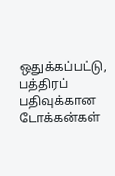ஒதுக்கப்பட்டு, பத்திரப் பதிவுக்கான டோக்கன்கள்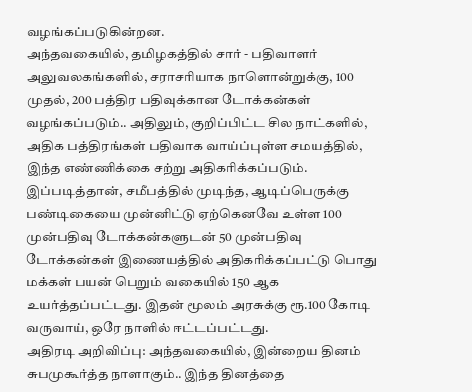வழங்கப்படுகின்றன.
அந்தவகையில், தமிழகத்தில் சார் - பதிவாளர் அலுவலகங்களில், சராசரியாக நாளொன்றுக்கு, 100 முதல், 200 பத்திர பதிவுக்கான டோக்கன்கள் வழங்கப்படும்.. அதிலும், குறிப்பிட்ட சில நாட்களில், அதிக பத்திரங்கள் பதிவாக வாய்ப்புள்ள சமயத்தில், இந்த எண்ணிக்கை சற்று அதிகரிக்கப்படும்.
இப்படித்தான், சமீபத்தில் முடிந்த, ஆடிப்பெருக்கு பண்டிகையை முன்னிட்டு ஏற்கெனவே உள்ள 100 முன்பதிவு டோக்கன்களுடன் 50 முன்பதிவு டோக்கன்கள் இணையத்தில் அதிகரிக்கப்பட்டு பொது மக்கள் பயன் பெறும் வகையில் 150 ஆக உயர்த்தப்பட்டது. இதன் மூலம் அரசுக்கு ரூ.100 கோடி வருவாய், ஒரே நாளில் ஈட்டப்பட்டது.
அதிரடி அறிவிப்பு: அந்தவகையில், இன்றைய தினம் சுபமுகூர்த்த நாளாகும்.. இந்த தினத்தை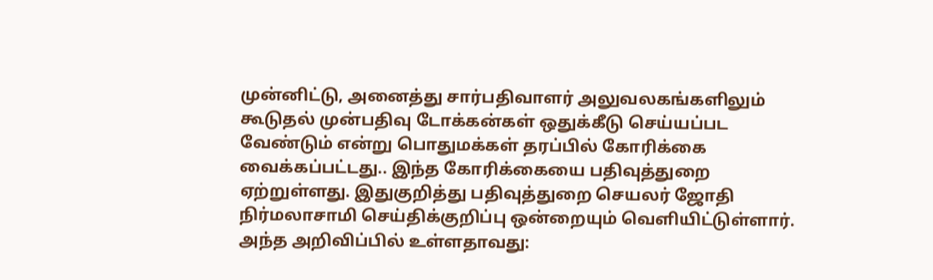முன்னிட்டு, அனைத்து சார்பதிவாளர் அலுவலகங்களிலும் கூடுதல் முன்பதிவு டோக்கன்கள் ஒதுக்கீடு செய்யப்பட வேண்டும் என்று பொதுமக்கள் தரப்பில் கோரிக்கை வைக்கப்பட்டது.. இந்த கோரிக்கையை பதிவுத்துறை ஏற்றுள்ளது. இதுகுறித்து பதிவுத்துறை செயலர் ஜோதி நிர்மலாசாமி செய்திக்குறிப்பு ஒன்றையும் வெளியிட்டுள்ளார். அந்த அறிவிப்பில் உள்ளதாவது: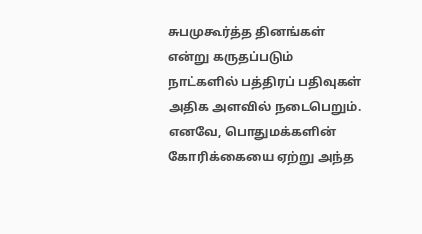சுபமுகூர்த்த தினங்கள் என்று கருதப்படும் நாட்களில் பத்திரப் பதிவுகள் அதிக அளவில் நடைபெறும். எனவே, பொதுமக்களின் கோரிக்கையை ஏற்று அந்த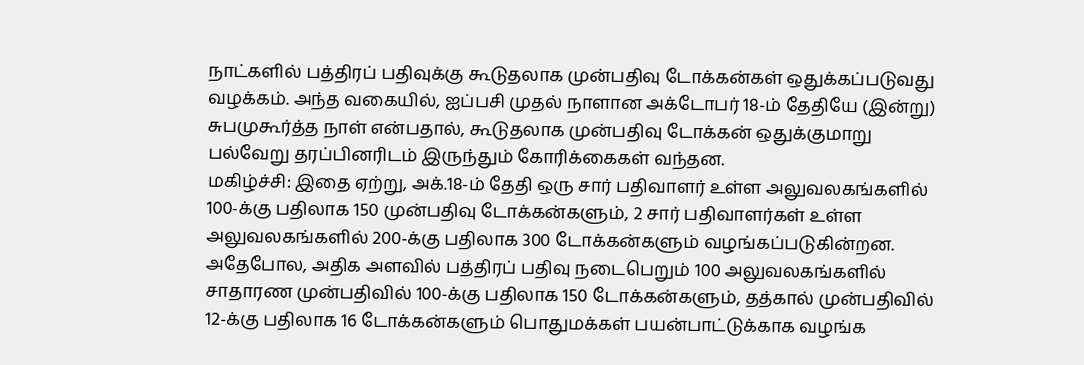நாட்களில் பத்திரப் பதிவுக்கு கூடுதலாக முன்பதிவு டோக்கன்கள் ஒதுக்கப்படுவது வழக்கம். அந்த வகையில், ஐப்பசி முதல் நாளான அக்டோபர் 18-ம் தேதியே (இன்று) சுபமுகூர்த்த நாள் என்பதால், கூடுதலாக முன்பதிவு டோக்கன் ஒதுக்குமாறு பல்வேறு தரப்பினரிடம் இருந்தும் கோரிக்கைகள் வந்தன.
மகிழ்ச்சி: இதை ஏற்று, அக்.18-ம் தேதி ஒரு சார் பதிவாளர் உள்ள அலுவலகங்களில் 100-க்கு பதிலாக 150 முன்பதிவு டோக்கன்களும், 2 சார் பதிவாளர்கள் உள்ள அலுவலகங்களில் 200-க்கு பதிலாக 300 டோக்கன்களும் வழங்கப்படுகின்றன. அதேபோல, அதிக அளவில் பத்திரப் பதிவு நடைபெறும் 100 அலுவலகங்களில் சாதாரண முன்பதிவில் 100-க்கு பதிலாக 150 டோக்கன்களும், தத்கால் முன்பதிவில் 12-க்கு பதிலாக 16 டோக்கன்களும் பொதுமக்கள் பயன்பாட்டுக்காக வழங்க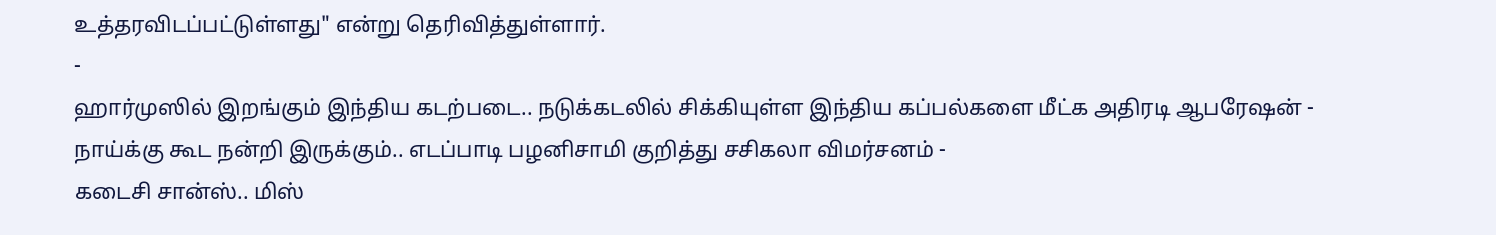உத்தரவிடப்பட்டுள்ளது" என்று தெரிவித்துள்ளார்.
-
ஹார்முஸில் இறங்கும் இந்திய கடற்படை.. நடுக்கடலில் சிக்கியுள்ள இந்திய கப்பல்களை மீட்க அதிரடி ஆபரேஷன் -
நாய்க்கு கூட நன்றி இருக்கும்.. எடப்பாடி பழனிசாமி குறித்து சசிகலா விமர்சனம் -
கடைசி சான்ஸ்.. மிஸ்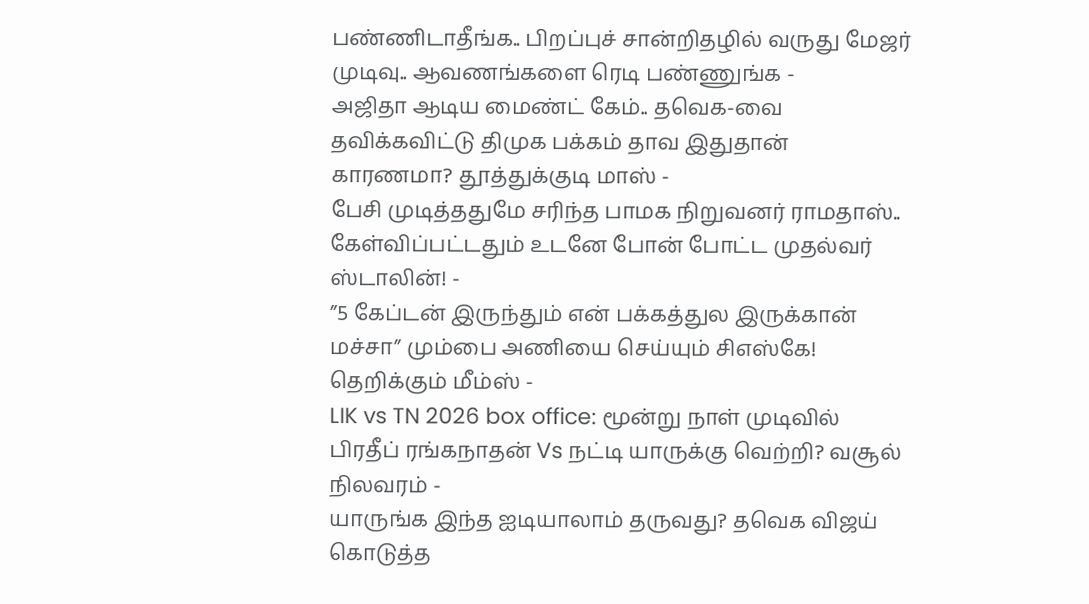பண்ணிடாதீங்க.. பிறப்புச் சான்றிதழில் வருது மேஜர் முடிவு.. ஆவணங்களை ரெடி பண்ணுங்க -
அஜிதா ஆடிய மைண்ட் கேம்.. தவெக-வை தவிக்கவிட்டு திமுக பக்கம் தாவ இதுதான் காரணமா? தூத்துக்குடி மாஸ் -
பேசி முடித்ததுமே சரிந்த பாமக நிறுவனர் ராமதாஸ்.. கேள்விப்பட்டதும் உடனே போன் போட்ட முதல்வர் ஸ்டாலின்! -
”5 கேப்டன் இருந்தும் என் பக்கத்துல இருக்கான் மச்சா” மும்பை அணியை செய்யும் சிஎஸ்கே! தெறிக்கும் மீம்ஸ் -
LIK vs TN 2026 box office: மூன்று நாள் முடிவில் பிரதீப் ரங்கநாதன் Vs நட்டி யாருக்கு வெற்றி? வசூல் நிலவரம் -
யாருங்க இந்த ஐடியாலாம் தருவது? தவெக விஜய் கொடுத்த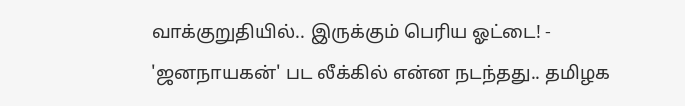வாக்குறுதியில்.. இருக்கும் பெரிய ஓட்டை! -
'ஜனநாயகன்' பட லீக்கில் என்ன நடந்தது.. தமிழக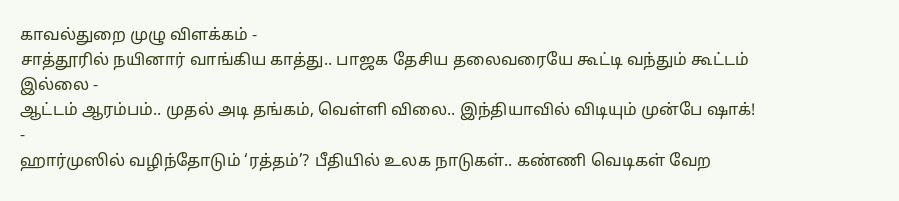காவல்துறை முழு விளக்கம் -
சாத்தூரில் நயினார் வாங்கிய காத்து.. பாஜக தேசிய தலைவரையே கூட்டி வந்தும் கூட்டம் இல்லை -
ஆட்டம் ஆரம்பம்.. முதல் அடி தங்கம், வெள்ளி விலை.. இந்தியாவில் விடியும் முன்பே ஷாக்! -
ஹார்முஸில் வழிந்தோடும் ‘ரத்தம்’? பீதியில் உலக நாடுகள்.. கண்ணி வெடிகள் வேற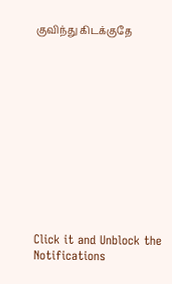குவிந்து கிடக்குதே












Click it and Unblock the Notifications